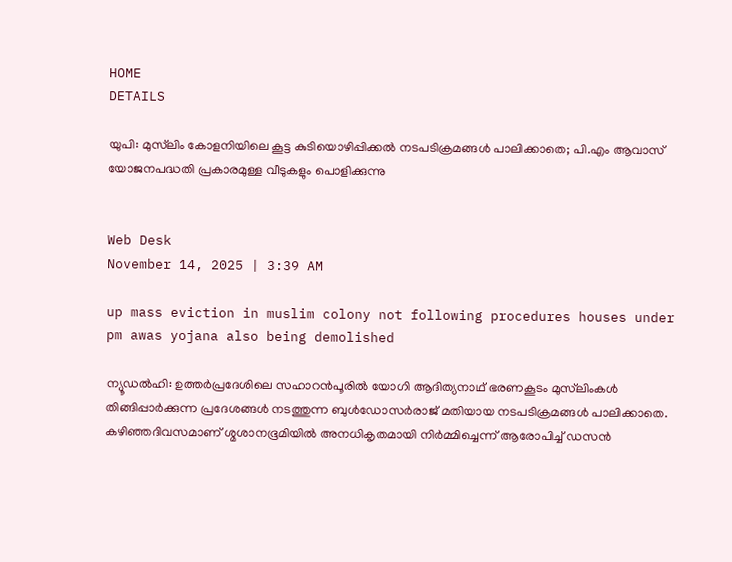HOME
DETAILS

യുപി: മുസ്‌ലിം കോളനിയിലെ കൂട്ട കുടിയൊഴിപ്പിക്കല്‍ നടപടിക്രമങ്ങള്‍ പാലിക്കാതെ; പി.എം ആവാസ് യോജനപദ്ധതി പ്രകാരമുള്ള വീടുകളും പൊളിക്കുന്നു


Web Desk
November 14, 2025 | 3:39 AM

up mass eviction in muslim colony not following procedures houses under pm awas yojana also being demolished

ന്യൂഡല്‍ഹി: ഉത്തര്‍പ്രദേശിലെ സഹാറന്‍പൂരില്‍ യോഗി ആദിത്യനാഥ് ഭരണകൂടം മുസ്‌ലിംകള്‍ തിങ്ങിപ്പാര്‍ക്കുന്ന പ്രദേശങ്ങള്‍ നടത്തുന്ന ബുള്‍ഡോസര്‍രാജ് മതിയായ നടപടിക്രമങ്ങള്‍ പാലിക്കാതെ. കഴിഞ്ഞദിവസമാണ് ശ്മശാനഭൂമിയില്‍ അനധികൃതമായി നിര്‍മ്മിച്ചെന്ന് ആരോപിച്ച് ഡസന്‍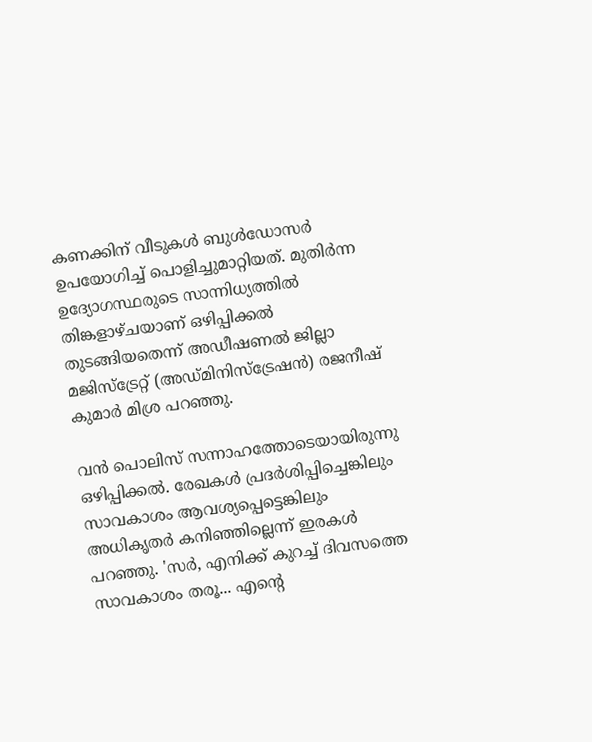കണക്കിന് വീടുകള്‍ ബുള്‍ഡോസര്‍ ഉപയോഗിച്ച് പൊളിച്ചുമാറ്റിയത്. മുതിര്‍ന്ന ഉദ്യോഗസ്ഥരുടെ സാന്നിധ്യത്തില്‍ തിങ്കളാഴ്ചയാണ് ഒഴിപ്പിക്കല്‍ തുടങ്ങിയതെന്ന് അഡീഷണല്‍ ജില്ലാ മജിസ്‌ട്രേറ്റ് (അഡ്മിനിസ്‌ട്രേഷന്‍) രജനീഷ് കുമാര്‍ മിശ്ര പറഞ്ഞു.

വന്‍ പൊലിസ് സന്നാഹത്തോടെയായിരുന്നു ഒഴിപ്പിക്കല്‍. രേഖകള്‍ പ്രദര്‍ശിപ്പിച്ചെങ്കിലും സാവകാശം ആവശ്യപ്പെട്ടെങ്കിലും അധികൃതര്‍ കനിഞ്ഞില്ലെന്ന് ഇരകള്‍ പറഞ്ഞു. 'സര്‍, എനിക്ക് കുറച്ച് ദിവസത്തെ സാവകാശം തരൂ... എന്റെ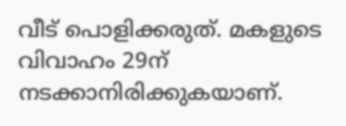വീട് പൊളിക്കരുത്. മകളുടെ വിവാഹം 29ന് നടക്കാനിരിക്കുകയാണ്.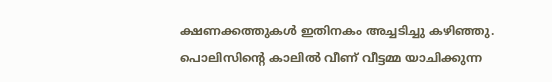ക്ഷണക്കത്തുകള്‍ ഇതിനകം അച്ചടിച്ചു കഴിഞ്ഞു. പൊലിസിന്റെ കാലില്‍ വീണ് വീട്ടമ്മ യാചിക്കുന്ന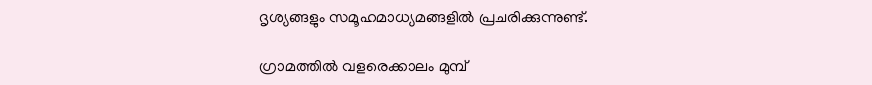ദൃശ്യങ്ങളും സമൂഹമാധ്യമങ്ങളില്‍ പ്രചരിക്കുന്നുണ്ട്.

ഗ്രാമത്തില്‍ വളരെക്കാലം മുമ്പ്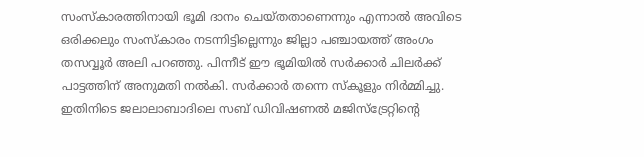സംസ്‌കാരത്തിനായി ഭൂമി ദാനം ചെയ്തതാണെന്നും എന്നാല്‍ അവിടെ ഒരിക്കലും സംസ്‌കാരം നടന്നിട്ടില്ലെന്നും ജില്ലാ പഞ്ചായത്ത് അംഗം തസവ്വൂര്‍ അലി പറഞ്ഞു. പിന്നീട് ഈ ഭൂമിയില്‍ സര്‍ക്കാര്‍ ചിലര്‍ക്ക് പാട്ടത്തിന് അനുമതി നല്‍കി. സര്‍ക്കാര്‍ തന്നെ സ്‌കൂളും നിര്‍മ്മിച്ചു. ഇതിനിടെ ജലാലാബാദിലെ സബ് ഡിവിഷണല്‍ മജിസ്‌ട്രേറ്റിന്റെ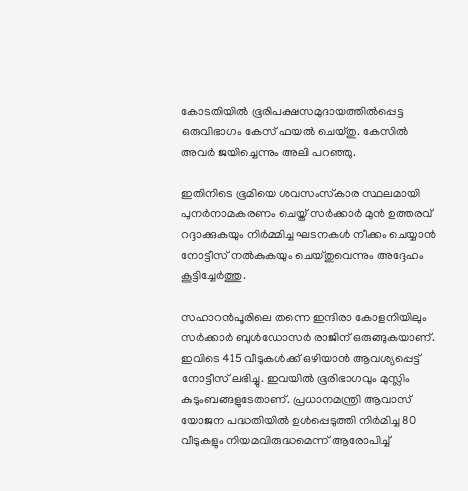കോടതിയില്‍ ഭൂരിപക്ഷസമുദായത്തില്‍പ്പെട്ട ഒരുവിഭാഗം കേസ് ഫയല്‍ ചെയ്തു. കേസില്‍ അവര്‍ ജയിച്ചെന്നും അലി പറഞ്ഞു.

ഇതിനിടെ ഭൂമിയെ ശവസംസ്‌കാര സ്ഥലമായി പുനര്‍നാമകരണം ചെയ്ത് സര്‍ക്കാര്‍ മുന്‍ ഉത്തരവ് റദ്ദാക്കുകയും നിര്‍മ്മിച്ച ഘടനകള്‍ നീക്കം ചെയ്യാന്‍ നോട്ടീസ് നല്‍കുകയും ചെയ്തുവെന്നും അദ്ദേഹം കൂട്ടിച്ചേര്‍ത്തു.

സഹാറന്‍പൂരിലെ തന്നെ ഇന്ദിരാ കോളനിയിലും സര്‍ക്കാര്‍ ബുള്‍ഡോസര്‍ രാജിന് ഒരുങ്ങുകയാണ്. ഇവിടെ 415 വീടുകള്‍ക്ക് ഒഴിയാന്‍ ആവശ്യപ്പെട്ട് നോട്ടീസ് ലഭിച്ചു. ഇവയില്‍ ഭൂരിഭാഗവും മുസ്ലിം കുടുംബങ്ങളുടേതാണ്. പ്രധാനമന്ത്രി ആവാസ് യോജന പദ്ധതിയില്‍ ഉള്‍പ്പെടുത്തി നിര്‍മിച്ച 80 വീടുകളും നിയമവിരുദ്ധമെന്ന് ആരോപിച്ച്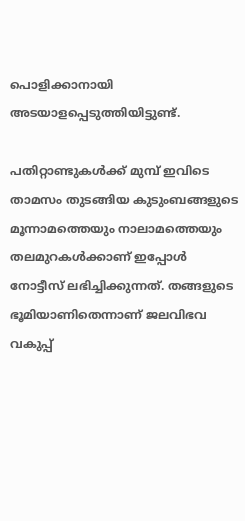പൊളിക്കാനായി അടയാളപ്പെടുത്തിയിട്ടുണ്ട്.

പതിറ്റാണ്ടുകള്‍ക്ക് മുമ്പ് ഇവിടെ താമസം തുടങ്ങിയ കുടുംബങ്ങളുടെ മൂന്നാമത്തെയും നാലാമത്തെയും തലമുറകള്‍ക്കാണ് ഇപ്പോള്‍ നോട്ടീസ് ലഭിച്ചിക്കുന്നത്. തങ്ങളുടെ ഭൂമിയാണിതെന്നാണ് ജലവിഭവ വകുപ്പ്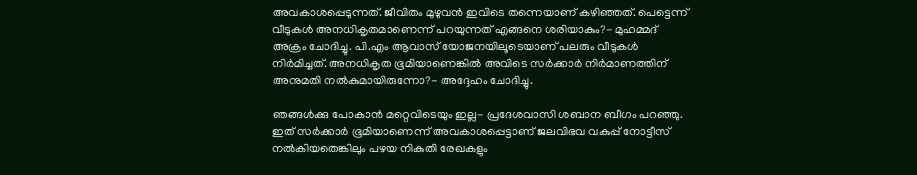അവകാശപ്പെടുന്നത്. ജീവിതം മുഴുവന്‍ ഇവിടെ തന്നെയാണ് കഴിഞ്ഞത്. പെട്ടെന്ന് വീടുകള്‍ അനധികൃതമാണെന്ന് പറയുന്നത് എങ്ങനെ ശരിയാകും?- മുഹമ്മദ് അക്രം ചോദിച്ചു. പി.എം ആവാസ് യോജനയിലൂടെയാണ് പലരും വീടുകള്‍ നിര്‍മിച്ചത്. അനധികൃത ഭൂമിയാണെങ്കില്‍ അവിടെ സര്‍ക്കാര്‍ നിര്‍മാണത്തിന് അനുമതി നല്‍കുമായിരുന്നോ?- അദ്ദേഹം ചോദിച്ചു.

ഞങ്ങള്‍ക്കു പോകാന്‍ മറ്റെവിടെയും ഇല്ല- പ്രദേശവാസി ശബാന ബീഗം പറഞ്ഞു. ഇത് സര്‍ക്കാര്‍ ഭൂമിയാണെന്ന് അവകാശപ്പെട്ടാണ് ജലവിഭവ വകുപ്പ് നോട്ടീസ് നല്‍കിയതെങ്കിലും പഴയ നികുതി രേഖകളും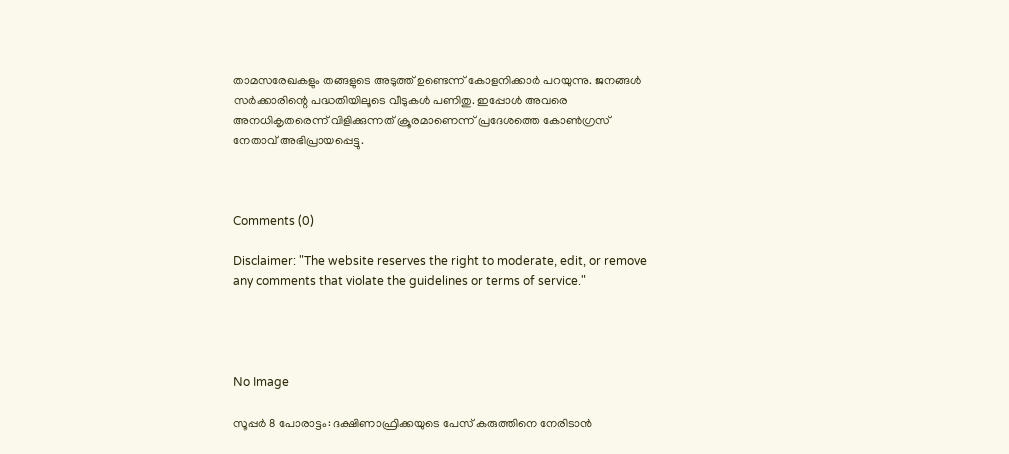താമസരേഖകളും തങ്ങളുടെ അടുത്ത് ഉണ്ടെന്ന് കോളനിക്കാര്‍ പറയുന്നു. ജനങ്ങള്‍ സര്‍ക്കാരിന്റെ പദ്ധതിയിലൂടെ വീടുകള്‍ പണിതു. ഇപ്പോള്‍ അവരെ അനധികൃതരെന്ന് വിളിക്കുന്നത് ക്രൂരമാണെന്ന് പ്രദേശത്തെ കോണ്‍ഗ്രസ് നേതാവ് അഭിപ്രായപ്പെട്ടു.



Comments (0)

Disclaimer: "The website reserves the right to moderate, edit, or remove any comments that violate the guidelines or terms of service."




No Image

സൂപ്പർ 8 പോരാട്ടം: ദക്ഷിണാഫ്രിക്കയുടെ പേസ് കരുത്തിനെ നേരിടാൻ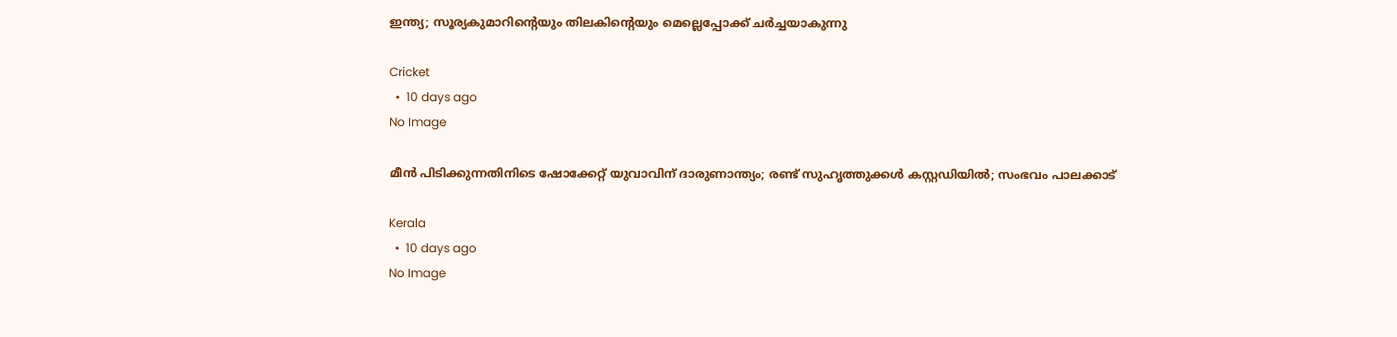ഇന്ത്യ; സൂര്യകുമാറിന്റെയും തിലകിന്റെയും മെല്ലെപ്പോക്ക് ചർച്ചയാകുന്നു

Cricket
  •  10 days ago
No Image

മീൻ പിടിക്കുന്നതിനിടെ ഷോക്കേറ്റ് യുവാവിന് ദാരുണാന്ത്യം; രണ്ട് സുഹൃത്തുക്കൾ കസ്റ്റഡിയിൽ; സംഭവം പാലക്കാട്

Kerala
  •  10 days ago
No Image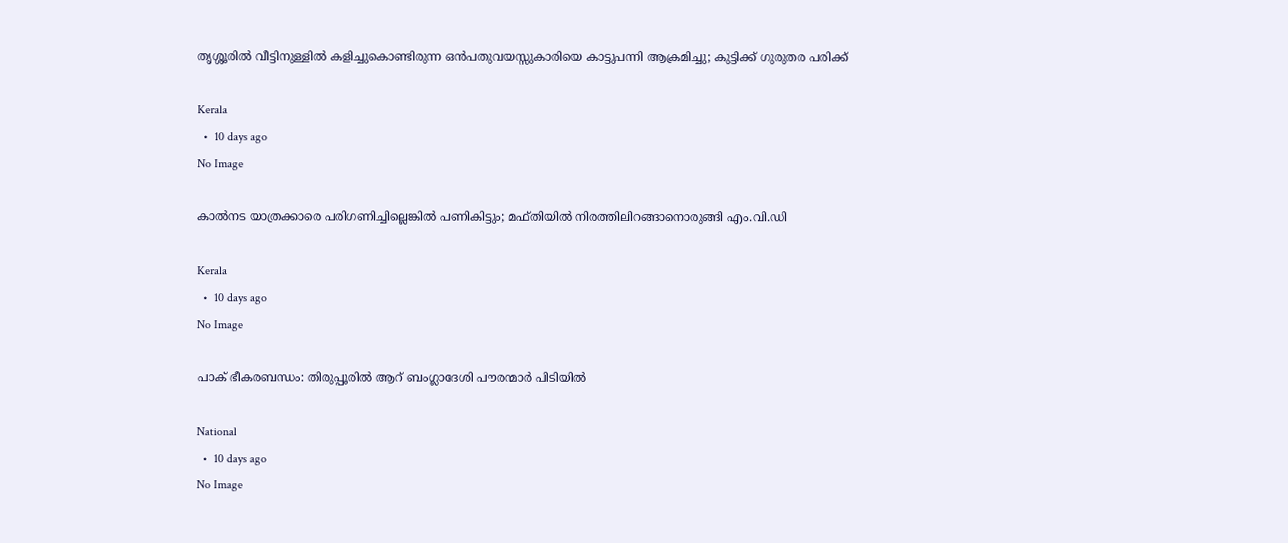തൃശ്ശൂരിൽ വീട്ടിനുള്ളിൽ കളിച്ചുകൊണ്ടിരുന്ന ഒൻപതുവയസ്സുകാരിയെ കാട്ടുപന്നി ആക്രമിച്ചു; കുട്ടിക്ക് ഗുരുതര പരിക്ക്

Kerala
  •  10 days ago
No Image

കാൽനട യാത്രക്കാരെ പരിഗണിച്ചില്ലെങ്കിൽ പണികിട്ടും; മഫ്തിയിൽ നിരത്തിലിറങ്ങാനൊരുങ്ങി എം.വി.ഡി

Kerala
  •  10 days ago
No Image

പാക് ഭീകരബന്ധം: തിരുപ്പൂരിൽ ആറ് ബംഗ്ലാദേശി പൗരന്മാർ പിടിയിൽ

National
  •  10 days ago
No Image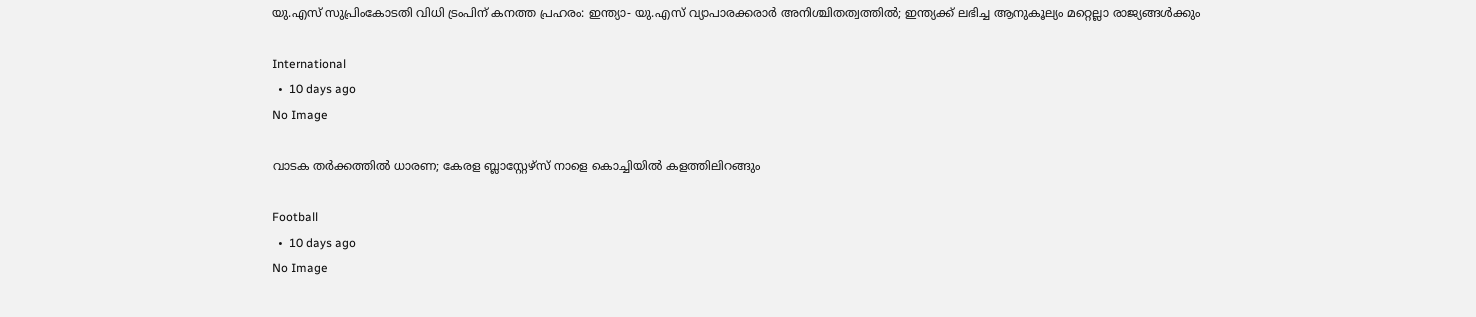യു.എസ് സുപ്രിംകോടതി വിധി ട്രംപിന് കനത്ത പ്രഹരം: ഇന്ത്യാ- യു.എസ് വ്യാപാരക്കരാര്‍ അനിശ്ചിതത്വത്തില്‍; ഇന്ത്യക്ക് ലഭിച്ച ആനുകൂല്യം മറ്റെല്ലാ രാജ്യങ്ങള്‍ക്കും

International
  •  10 days ago
No Image

വാടക തർക്കത്തിൽ ധാരണ; കേരള ബ്ലാസ്റ്റേഴ്‌സ് നാളെ കൊച്ചിയിൽ കളത്തിലിറങ്ങും

Football
  •  10 days ago
No Image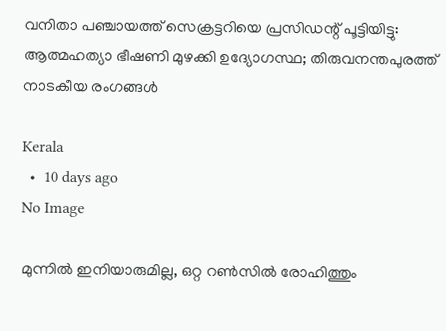വനിതാ പഞ്ചായത്ത് സെക്രട്ടറിയെ പ്രസിഡന്റ് പൂട്ടിയിട്ടു: ആത്മഹത്യാ ഭീഷണി മുഴക്കി ഉദ്യോഗസ്ഥ; തിരുവനന്തപുരത്ത് നാടകീയ രംഗങ്ങൾ

Kerala
  •  10 days ago
No Image

മുന്നിൽ ഇനിയാരുമില്ല, ഒറ്റ റൺസിൽ രോഹിത്തും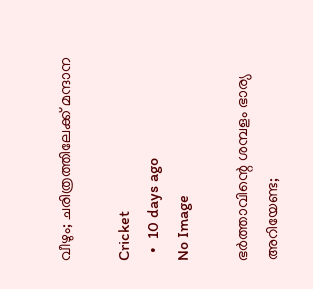വീഴും; ചരിത്രത്തിലേക്ക് മന്ദാന

Cricket
  •  10 days ago
No Image

ഭർത്താവിന്റെ ശമ്പളം ഭാര്യ അറിയേണ്ട;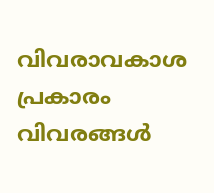വിവരാവകാശ പ്രകാരം വിവരങ്ങൾ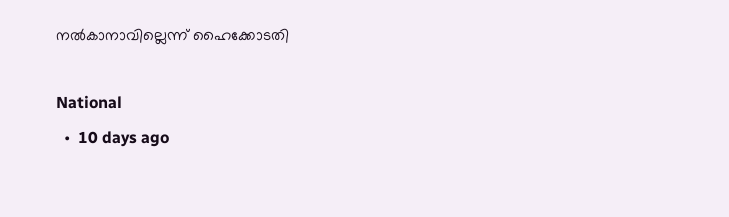നൽകാനാവില്ലെന്ന് ഹൈക്കോടതി

National
  •  10 days ago